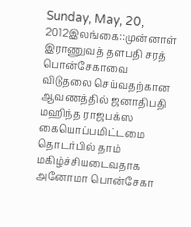Sunday, May, 20, 2012இலங்கை::முன்னாள் இராணுவத் தளபதி சரத் பொன்சேகாவை விடுதலை செய்வதற்கான ஆவணத்தில் ஜனாதிபதி மஹிந்த ராஜபக்ஸ கையொப்பமிட்டமை தொடர்பில் தாம் மகிழ்ச்சியடைவதாக அனோமா பொன்சேகா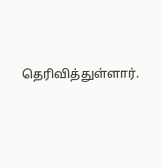தெரிவித்துள்ளார்.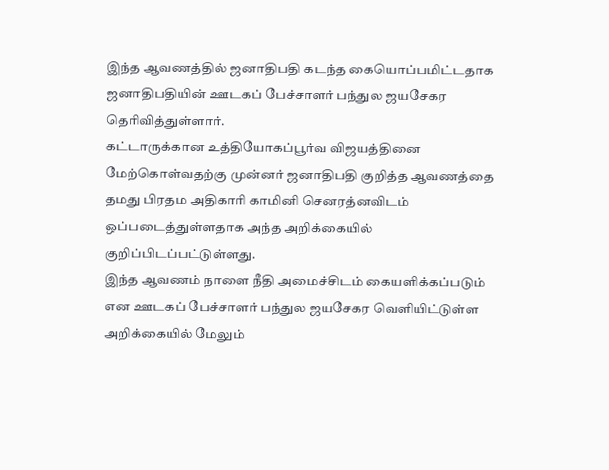இந்த ஆவணத்தில் ஜனாதிபதி கடந்த கையொப்பமிட்டதாக ஜனாதிபதியின் ஊடகப் பேச்சாளர் பந்துல ஜயசேகர தெரிவித்துள்ளார்.
கட்டாருக்கான உத்தியோகப்பூர்வ விஜயத்தினை மேற்கொள்வதற்கு முன்னர் ஜனாதிபதி குறித்த ஆவணத்தை தமது பிரதம அதிகாரி காமினி செனரத்னவிடம் ஒப்படைத்துள்ளதாக அந்த அறிக்கையில் குறிப்பிடப்பட்டுள்ளது.
இந்த ஆவணம் நாளை நீதி அமைச்சிடம் கையளிக்கப்படும் என ஊடகப் பேச்சாளர் பந்துல ஜயசேகர வெளியிட்டுள்ள அறிக்கையில் மேலும்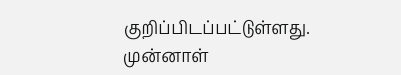குறிப்பிடப்பட்டுள்ளது.
முன்னாள்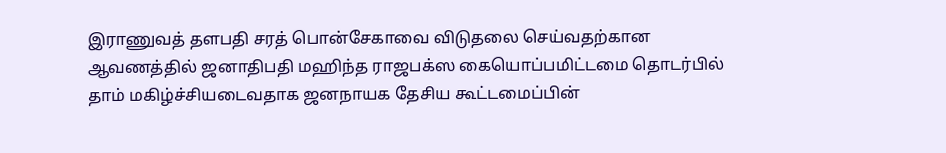இராணுவத் தளபதி சரத் பொன்சேகாவை விடுதலை செய்வதற்கான ஆவணத்தில் ஜனாதிபதி மஹிந்த ராஜபக்ஸ கையொப்பமிட்டமை தொடர்பில் தாம் மகிழ்ச்சியடைவதாக ஜனநாயக தேசிய கூட்டமைப்பின்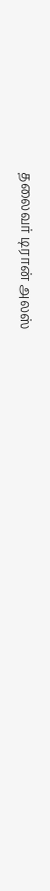தலைவர் டிரான் அலஸ்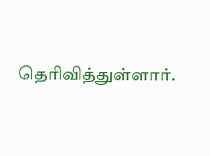தெரிவித்துள்ளார்.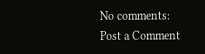No comments:
Post a Comment